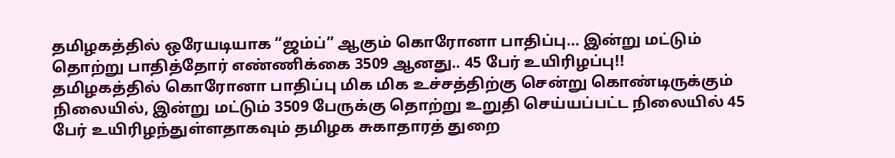தமிழகத்தில் ஒரேயடியாக “ஜம்ப்” ஆகும் கொரோனா பாதிப்பு… இன்று மட்டும் தொற்று பாதித்தோர் எண்ணிக்கை 3509 ஆனது.. 45 பேர் உயிரிழப்பு!!
தமிழகத்தில் கொரோனா பாதிப்பு மிக மிக உச்சத்திற்கு சென்று கொண்டிருக்கும் நிலையில், இன்று மட்டும் 3509 பேருக்கு தொற்று உறுதி செய்யப்பட்ட நிலையில் 45 பேர் உயிரிழந்துள்ளதாகவும் தமிழக சுகாதாரத் துறை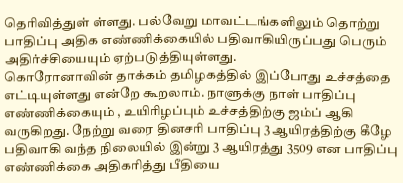தெரிவித்துள் ள்ளது. பல்வேறு மாவட்டங்களிலும் தொற்று பாதிப்பு அதிக எண்ணிக்கையில் பதிவாகியிருப்பது பெரும் அதிர்ச்சியையும் ஏற்படுத்தியுள்ளது.
கொரோனாவின் தாக்கம் தமிழகத்தில் இப்போது உச்சத்தை எட்டியுள்ளது என்றே கூறலாம். நாளுக்கு நாள் பாதிப்பு எண்ணிக்கையும் , உயிரிழப்பும் உச்சத்திற்கு ஜம்ப் ஆகி வருகிறது. நேற்று வரை தினசரி பாதிப்பு 3 ஆயிரத்திற்கு கீழே பதிவாகி வந்த நிலையில் இன்று 3 ஆயிரத்து 3509 என பாதிப்பு எண்ணிக்கை அதிகரித்து பீதியை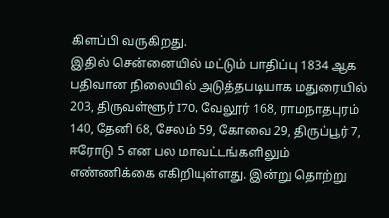கிளப்பி வருகிறது.
இதில் சென்னையில் மட்டும் பாதிப்பு 1834 ஆக பதிவான நிலையில் அடுத்தபடியாக மதுரையில் 203, திருவள்ளூர் I70, வேலூர் 168, ராமநாதபுரம் 140, தேனி 68, சேலம் 59, கோவை 29, திருப்பூர் 7, ஈரோடு 5 என பல மாவட்டங்களிலும் எண்ணிக்கை எகிறியுள்ளது. இன்று தொற்று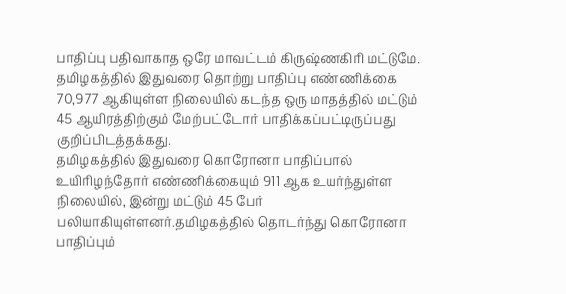பாதிப்பு பதிவாகாத ஒரே மாவட்டம் கிருஷ்ணகிரி மட்டுமே.
தமிழகத்தில் இதுவரை தொற்று பாதிப்பு எண்ணிக்கை 70,977 ஆகியுள்ள நிலையில் கடந்த ஒரு மாதத்தில் மட்டும் 45 ஆயிரத்திற்கும் மேற்பட்டோர் பாதிக்கப்பட்டிருப்பது குறிப்பிடத்தக்கது.
தமிழகத்தில் இதுவரை கொரோனா பாதிப்பால் உயிரிழந்தோர் எண்ணிக்கையும் 911 ஆக உயர்ந்துள்ள நிலையில், இன்று மட்டும் 45 பேர் பலியாகியுள்ளனர்.தமிழகத்தில் தொடர்ந்து கொரோனா பாதிப்பும்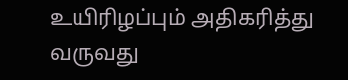உயிரிழப்பும் அதிகரித்து வருவது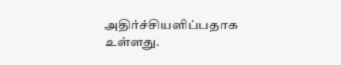அதிர்ச்சியளிப்பதாக உள்ளது.